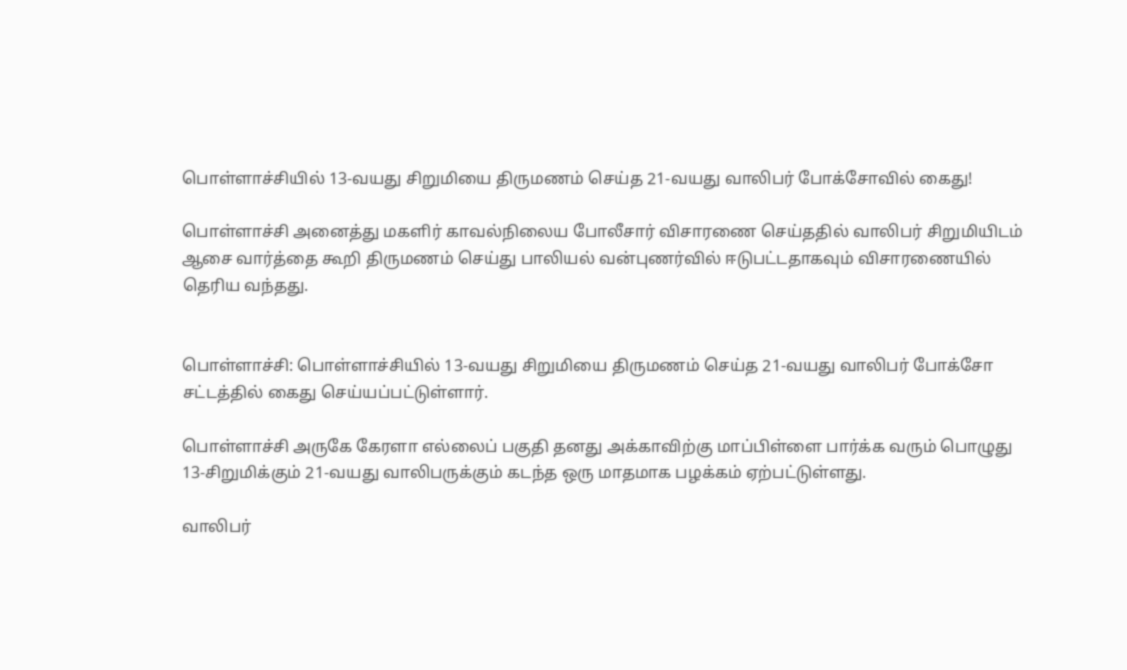பொள்ளாச்சியில் 13-வயது சிறுமியை திருமணம் செய்த 21-வயது வாலிபர் போக்சோவில் கைது!

பொள்ளாச்சி அனைத்து மகளிர் காவல்நிலைய போலீசார் விசாரணை செய்ததில் வாலிபர் சிறுமியிடம் ஆசை வார்த்தை கூறி திருமணம் செய்து பாலியல் வன்புணர்வில் ஈடுபட்டதாகவும் விசாரணையில் தெரிய வந்தது.


பொள்ளாச்சி: பொள்ளாச்சியில் 13-வயது சிறுமியை திருமணம் செய்த 21-வயது வாலிபர் போக்சோ சட்டத்தில் கைது செய்யப்பட்டுள்ளார்.

பொள்ளாச்சி அருகே கேரளா எல்லைப் பகுதி தனது அக்காவிற்கு மாப்பிள்ளை பார்க்க வரும் பொழுது 13-சிறுமிக்கும் 21-வயது வாலிபருக்கும் கடந்த ஒரு மாதமாக பழக்கம் ஏற்பட்டுள்ளது.

வாலிபர்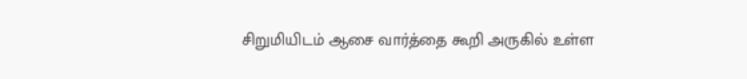சிறுமியிடம் ஆசை வார்த்தை கூறி அருகில் உள்ள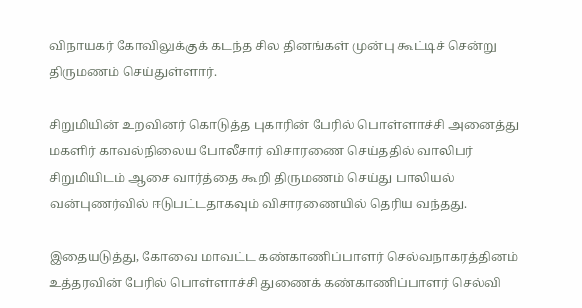விநாயகர் கோவிலுக்குக் கடந்த சில தினங்கள் முன்பு கூட்டிச் சென்று திருமணம் செய்துள்ளார்.

சிறுமியின் உறவினர் கொடுத்த புகாரின் பேரில் பொள்ளாச்சி அனைத்து மகளிர் காவல்நிலைய போலீசார் விசாரணை செய்ததில் வாலிபர் சிறுமியிடம் ஆசை வார்த்தை கூறி திருமணம் செய்து பாலியல் வன்புணர்வில் ஈடுபட்டதாகவும் விசாரணையில் தெரிய வந்தது.

இதையடுத்து, கோவை மாவட்ட கண்காணிப்பாளர் செல்வநாகரத்தினம் உத்தரவின் பேரில் பொள்ளாச்சி துணைக் கண்காணிப்பாளர் செல்வி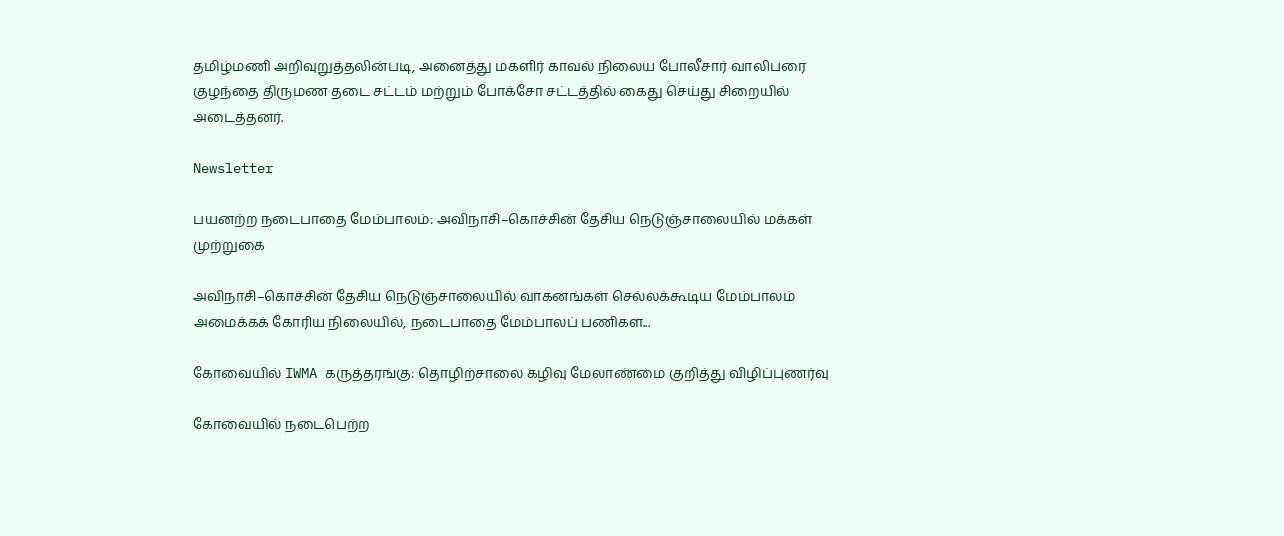தமிழ்மணி அறிவுறுத்தலின்படி, அனைத்து மகளிர் காவல் நிலைய போலீசார் வாலிபரை குழந்தை திருமண தடை சட்டம் மற்றும் போக்சோ சட்டத்தில் கைது செய்து சிறையில் அடைத்தனர்.

Newsletter

பயனற்ற நடைபாதை மேம்பாலம்: அவிநாசி–கொச்சின் தேசிய நெடுஞ்சாலையில் மக்கள் முற்றுகை

அவிநாசி–கொச்சின் தேசிய நெடுஞ்சாலையில் வாகனங்கள் செல்லக்கூடிய மேம்பாலம் அமைக்கக் கோரிய நிலையில், நடைபாதை மேம்பாலப் பணிகள...

கோவையில் IWMA கருத்தரங்கு: தொழிற்சாலை கழிவு மேலாண்மை குறித்து விழிப்புணர்வு

கோவையில் நடைபெற்ற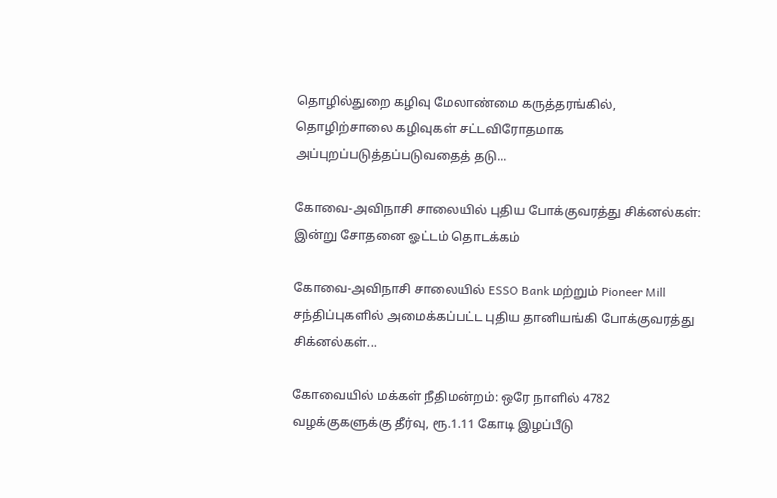தொழில்துறை கழிவு மேலாண்மை கருத்தரங்கில், தொழிற்சாலை கழிவுகள் சட்டவிரோதமாக அப்புறப்படுத்தப்படுவதைத் தடு...

கோவை-அவிநாசி சாலையில் புதிய போக்குவரத்து சிக்னல்கள்: இன்று சோதனை ஓட்டம் தொடக்கம்

கோவை-அவிநாசி சாலையில் ESSO Bank மற்றும் Pioneer Mill சந்திப்புகளில் அமைக்கப்பட்ட புதிய தானியங்கி போக்குவரத்து சிக்னல்கள்...

கோவையில் மக்கள் நீதிமன்றம்: ஒரே நாளில் 4782 வழக்குகளுக்கு தீர்வு, ரூ.1.11 கோடி இழப்பீடு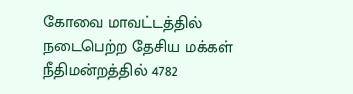கோவை மாவட்டத்தில் நடைபெற்ற தேசிய மக்கள் நீதிமன்றத்தில் 4782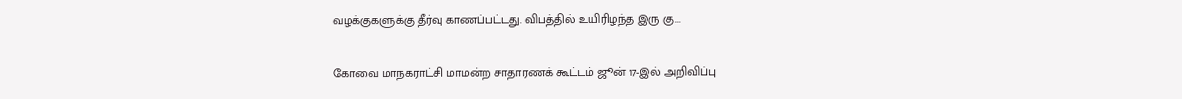வழக்குகளுக்கு தீர்வு காணப்பட்டது. விபத்தில் உயிரிழந்த இரு கு...

கோவை மாநகராட்சி மாமன்ற சாதாரணக் கூட்டம் ஜூன் 17-இல் அறிவிப்பு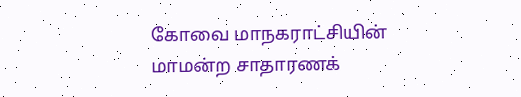கோவை மாநகராட்சியின் மாமன்ற சாதாரணக்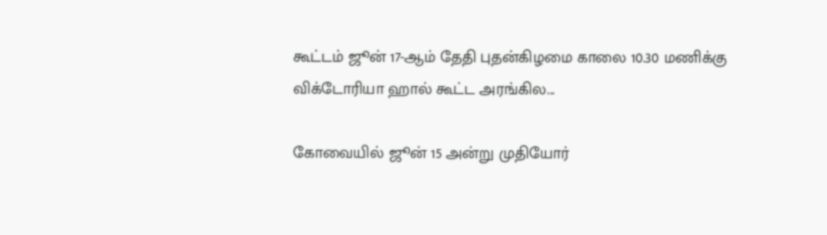கூட்டம் ஜூன் 17-ஆம் தேதி புதன்கிழமை காலை 10.30 மணிக்கு விக்டோரியா ஹால் கூட்ட அரங்கில...

கோவையில் ஜூன் 15 அன்று முதியோர்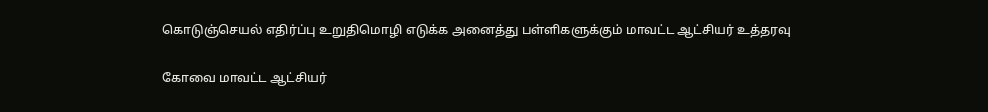கொடுஞ்செயல் எதிர்ப்பு உறுதிமொழி எடுக்க அனைத்து பள்ளிகளுக்கும் மாவட்ட ஆட்சியர் உத்தரவு

கோவை மாவட்ட ஆட்சியர்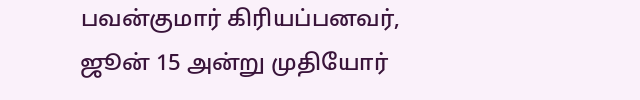பவன்குமார் கிரியப்பனவர், ஜூன் 15 அன்று முதியோர்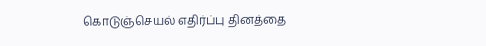கொடுஞ்செயல் எதிர்ப்பு தினத்தை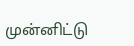முன்னிட்டு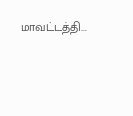மாவட்டத்தி...